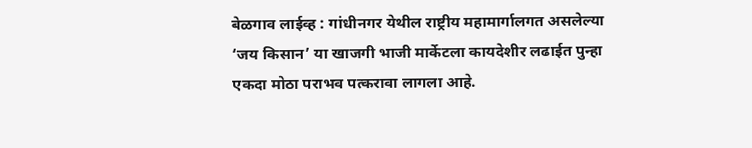बेळगाव लाईव्ह : गांधीनगर येथील राष्ट्रीय महामार्गालगत असलेल्या ‘जय किसान’ या खाजगी भाजी मार्केटला कायदेशीर लढाईत पुन्हा एकदा मोठा पराभव पत्करावा लागला आहे.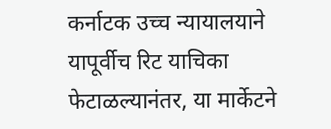कर्नाटक उच्च न्यायालयाने यापूर्वीच रिट याचिका फेटाळल्यानंतर, या मार्केटने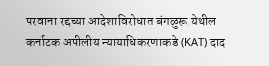परवाना रद्दच्या आदेशाविरोधात बंगळुरू येथील कर्नाटक अपीलीय न्यायाधिकरणाकडे (KAT) दाद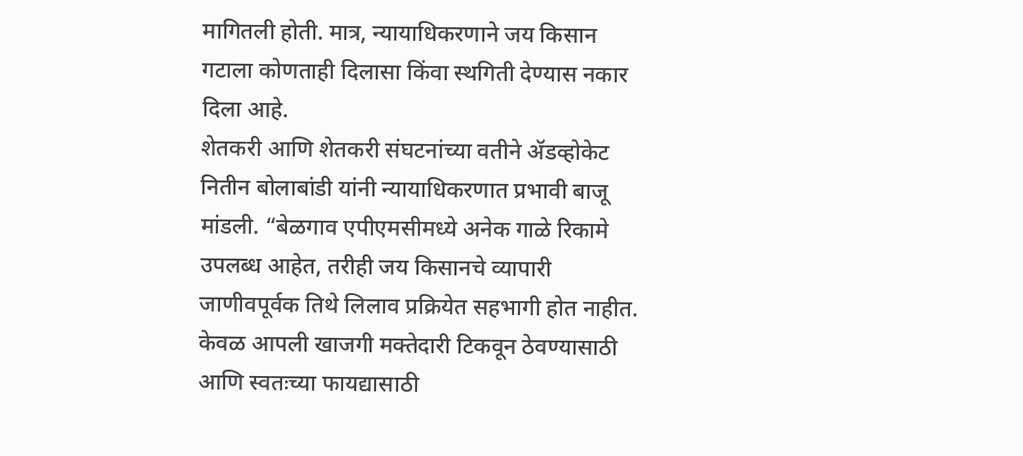मागितली होती. मात्र, न्यायाधिकरणाने जय किसान गटाला कोणताही दिलासा किंवा स्थगिती देण्यास नकार दिला आहे.
शेतकरी आणि शेतकरी संघटनांच्या वतीने ॲडव्होकेट नितीन बोलाबांडी यांनी न्यायाधिकरणात प्रभावी बाजू मांडली. “बेळगाव एपीएमसीमध्ये अनेक गाळे रिकामे उपलब्ध आहेत, तरीही जय किसानचे व्यापारी जाणीवपूर्वक तिथे लिलाव प्रक्रियेत सहभागी होत नाहीत. केवळ आपली खाजगी मक्तेदारी टिकवून ठेवण्यासाठी आणि स्वतःच्या फायद्यासाठी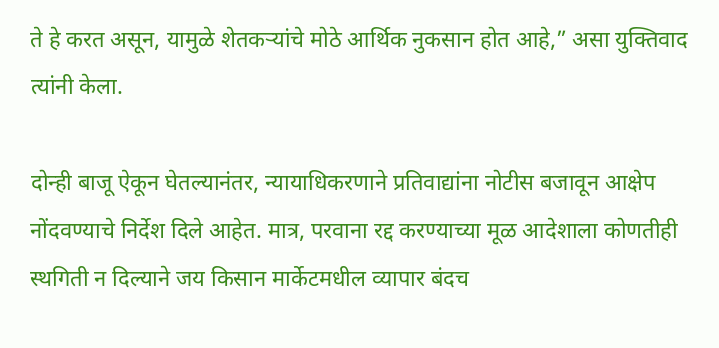ते हे करत असून, यामुळे शेतकऱ्यांचे मोठे आर्थिक नुकसान होत आहे,” असा युक्तिवाद त्यांनी केला.

दोन्ही बाजू ऐकून घेतल्यानंतर, न्यायाधिकरणाने प्रतिवाद्यांना नोटीस बजावून आक्षेप नोंदवण्याचे निर्देश दिले आहेत. मात्र, परवाना रद्द करण्याच्या मूळ आदेशाला कोणतीही स्थगिती न दिल्याने जय किसान मार्केटमधील व्यापार बंदच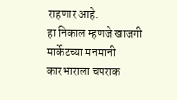राहणार आहे.
हा निकाल म्हणजे खाजगी मार्केटच्या मनमानी कारभाराला चपराक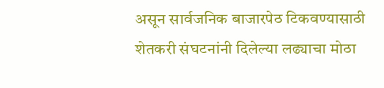असून सार्वजनिक बाजारपेठ टिकवण्यासाठी शेतकरी संघटनांनी दिलेल्या लढ्याचा मोठा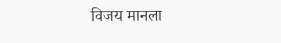विजय मानला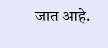जात आहे.